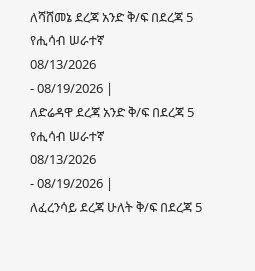ለሻሸመኔ ደረጃ አንድ ቅ/ፍ በደረጃ 5 የሒሳብ ሠራተኛ
08/13/2026
- 08/19/2026 |
ለድሬዳዋ ደረጃ አንድ ቅ/ፍ በደረጃ 5 የሒሳብ ሠራተኛ
08/13/2026
- 08/19/2026 |
ለፈረንሳይ ደረጃ ሁለት ቅ/ፍ በደረጃ 5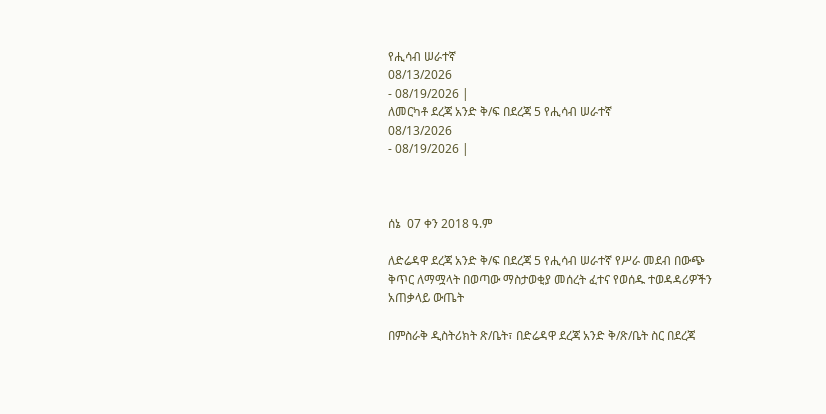የሒሳብ ሠራተኛ
08/13/2026
- 08/19/2026 |
ለመርካቶ ደረጃ አንድ ቅ/ፍ በደረጃ 5 የሒሳብ ሠራተኛ
08/13/2026
- 08/19/2026 |



ሰኔ  07 ቀን 2018 ዓ.ም

ለድሬዳዋ ደረጃ አንድ ቅ/ፍ በደረጃ 5 የሒሳብ ሠራተኛ የሥራ መደብ በውጭ ቅጥር ለማሟላት በወጣው ማስታወቂያ መሰረት ፈተና የወሰዱ ተወዳዳሪዎችን አጠቃላይ ውጤት

በምስራቅ ዲስትሪክት ጽ/ቤት፣ በድሬዳዋ ደረጃ አንድ ቅ/ጽ/ቤት ስር በደረጃ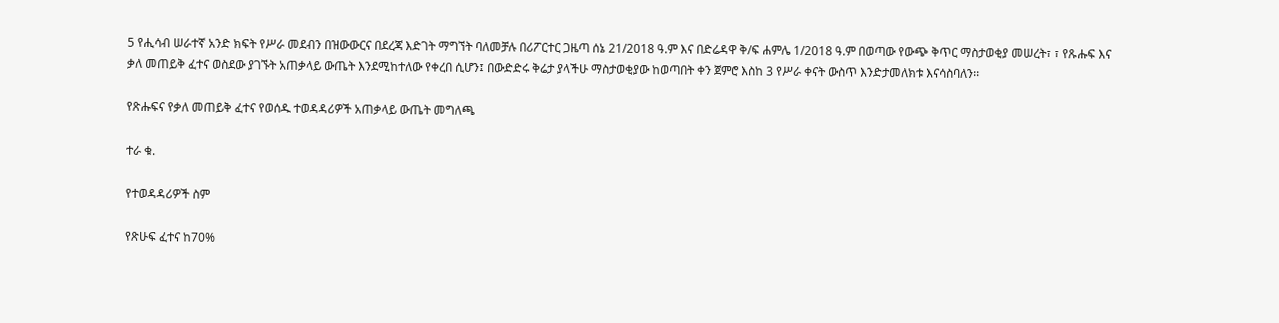5 የሒሳብ ሠራተኛ አንድ ክፍት የሥራ መደብን በዝውውርና በደረጃ እድገት ማግኘት ባለመቻሉ በሪፖርተር ጋዜጣ ሰኔ 21/2018 ዓ.ም እና በድሬዳዋ ቅ/ፍ ሐምሌ 1/2018 ዓ.ም በወጣው የውጭ ቅጥር ማስታወቂያ መሠረት፣ ፣ የጹሑፍ እና ቃለ መጠይቅ ፈተና ወስደው ያገኙት አጠቃላይ ውጤት እንደሚከተለው የቀረበ ሲሆን፤ በውድድሩ ቅሬታ ያላችሁ ማስታወቂያው ከወጣበት ቀን ጀምሮ እስከ 3 የሥራ ቀናት ውስጥ እንድታመለክቱ እናሳስባለን፡፡

የጽሑፍና የቃለ መጠይቅ ፈተና የወሰዱ ተወዳዳሪዎች አጠቃላይ ውጤት መግለጫ

ተራ ቁ.

የተወዳዳሪዎች ስም

የጽሁፍ ፈተና ከ70%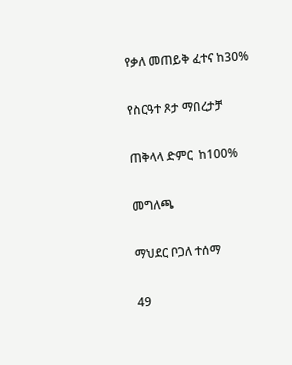የቃለ መጠይቅ ፈተና ከ30%

የስርዓተ ጾታ ማበረታቻ

ጠቅላላ ድምር  ከ100%

መግለጫ

ማህደር ቦጋለ ተሰማ

49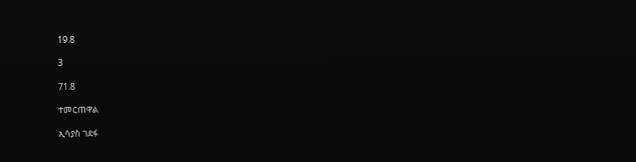19.8

3

71.8

ተመርጠዋል

ኢሳያስ ገደፋ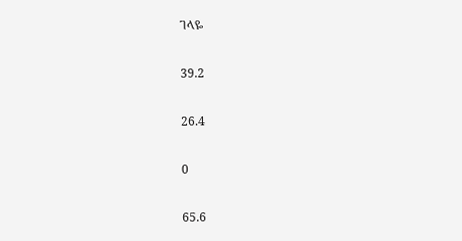ገላዬ

39.2

26.4

0

65.6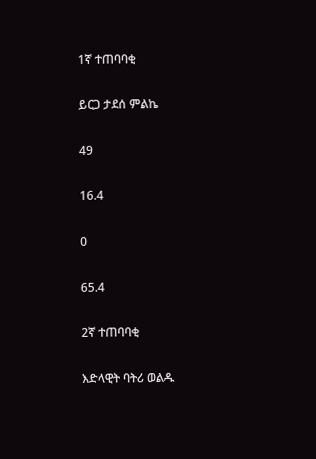1ኛ ተጠባባቂ

ይርጋ ታደሰ ምልኬ

49

16.4

0

65.4

2ኛ ተጠባባቂ

እድላዊት ባትሪ ወልዱ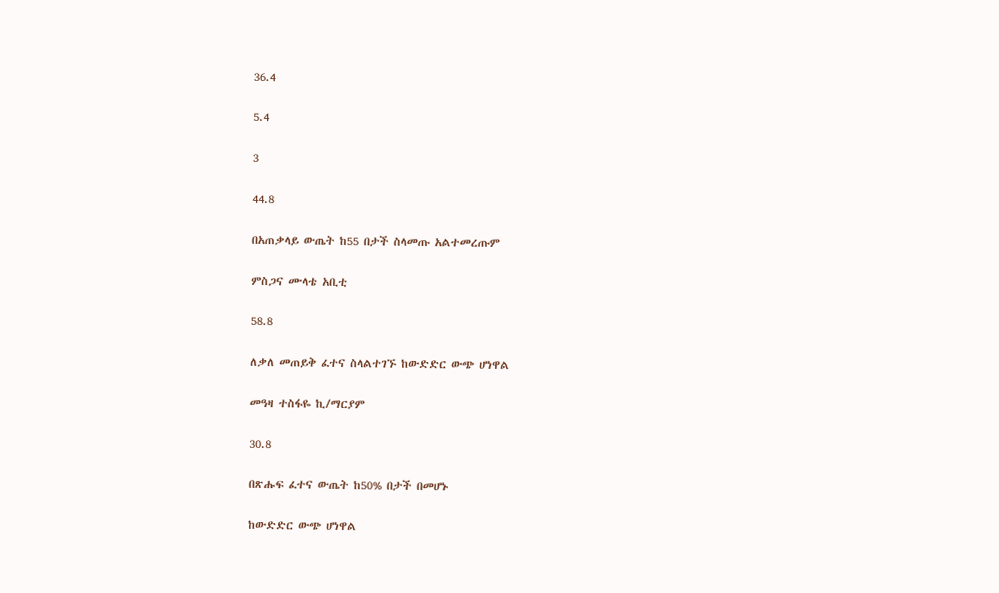36.4

5.4

3

44.8

በአጠቃላይ ውጤት ከ55 በታች ስላመጡ አልተመረጡም

ምስጋና ሙላቴ አቢቲ

58.8

ለቃለ መጠይቅ ፈተና ስላልተገኙ ከውድድር ውጭ ሆነዋል

መዓዛ ተስፋዬ ኪ/ማርያም

30.8

በጽሑፍ ፈተና ውጤት ከ50% በታች በመሆኑ

ከውድድር ውጭ ሆነዋል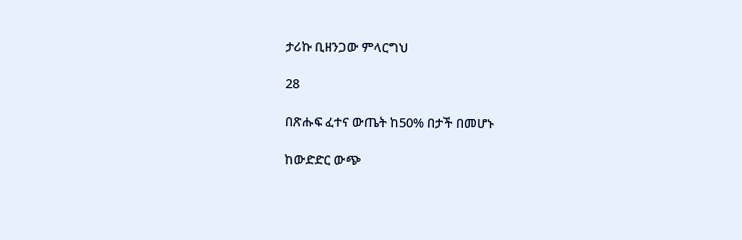ታሪኩ ቢዘንጋው ምላርግህ

28

በጽሑፍ ፈተና ውጤት ከ50% በታች በመሆኑ

ከውድድር ውጭ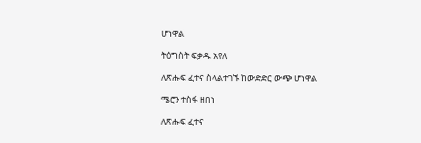ሆነዋል

ትዕግስት ፍቃዱ አየለ

ለጽሑፍ ፈተና ስላልተገኙ ከውድድር ውጭ ሆነዋል

ሜሮን ተስፋ ዘበነ

ለጽሑፍ ፈተና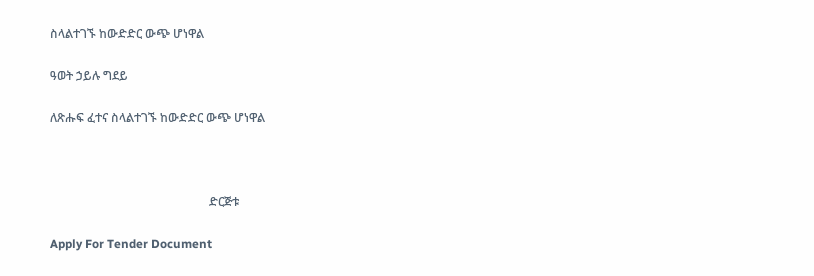ስላልተገኙ ከውድድር ውጭ ሆነዋል

ዓወት ኃይሉ ግደይ

ለጽሑፍ ፈተና ስላልተገኙ ከውድድር ውጭ ሆነዋል



                                                     ድርጅቱ

Apply For Tender Document